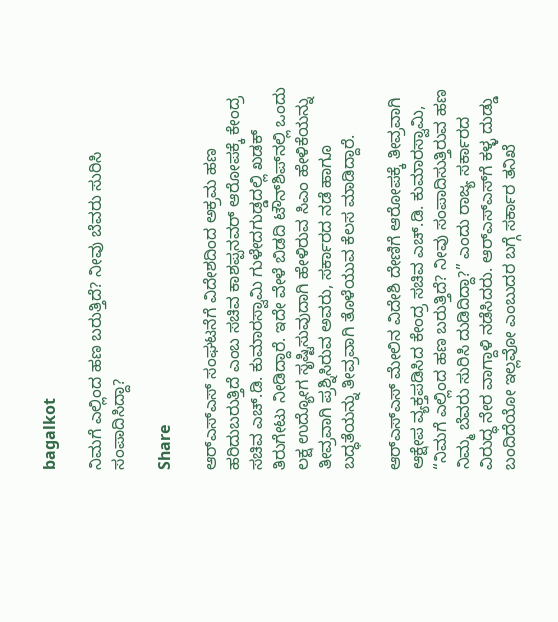bagalkot

ನಿಮಗೆ ಎಲ್ಲಿಂದ ಹಣ ಬರುತ್ತಿದೆ? ನೀವು ಬೆವರು ಸುರಿಸಿ ಸಂಪಾದಿಸಿದ್ದಾ?

Share

ಆರ್‌ಎಸ್‌ಎಸ್ ಸಂಘಟನೆಗೆ ವಿದೇಶದಿಂದ ಅಕ್ರಮ ಹಣ ಹರಿದುಬರುತ್ತಿದೆ ಎಂಬ ಸಚಿವ ಕಾಶಪ್ಪನವರ್ ಆರೋಪಕ್ಕೆ ಕೇಂದ್ರ ಸಚಿವ ಎಚ್.ಡಿ. ಕುಮಾರಸ್ವಾಮಿ ಗುಳೇದಗುಡ್ಡದಲ್ಲಿ ಖಡಕ್ ತಿರುಗೇಟು ನೀಡಿದ್ದಾರೆ. ಇದೇ ವೇಳೆ ಬಿಡದಿ ಟೌನ್‌ಶಿಪ್‌ನಲ್ಲಿ ಒಂದು ಲಕ್ಷ ಉದ್ಯೋಗ ಸೃಷ್ಟಿಸುವುದಾಗಿ ಹೇಳಿರುವ ಸಿಎಂ ಹೇಳಿಕೆಯನ್ನು ತೀವ್ರವಾಗಿ ಪ್ರಶ್ನಿಸಿರುವ ಅವರು, ಸರ್ಕಾರದ ನಡೆ ಹಾಗೂ ಬದ್ಧತೆಯನ್ನು ತೀವ್ರವಾಗಿ ತೊಳೆಯುವ ಕೆಲಸ ಮಾಡಿದ್ದಾರೆ.

ಆರ್‌ಎಸ್‌ಎಸ್ ಮೇಲಿನ ವಿದೇಶಿ ದೇಣಿಗೆ ಆರೋಪಕ್ಕೆ ತೀವ್ರವಾಗಿ ಆಕ್ಷೇಪ ವ್ಯಕ್ತಪಡಿಸಿದ ಕೇಂದ್ರ ಸಚಿವ ಎಚ್.ಡಿ. ಕುಮಾರಸ್ವಾಮಿ, “ನಿಮಗೆ ಎಲ್ಲಿಂದ ಹಣ ಬರುತ್ತಿದೆ? ನೀವು ಸಂಪಾದಿಸುತ್ತಿರುವ ಹಣ ನಿಮ್ಮ ಬೆವರು ಸುರಿಸಿ ದುಡಿದಿದ್ದಾ?” ಎಂದು ರಾಜ್ಯ ಸರ್ಕಾರದ ವಿರುದ್ಧ ನೇರ ವಾಗ್ದಾಳಿ ನಡೆಸಿದರು. ಆರ್‌ಎಸ್‌ಎಸ್‌ಗೆ ಕಳ್ಳ ದುಡ್ಡು ಬಂದಿದೆಯೋ ಇಲ್ಲವೋ ಎಂಬುದರ ಬಗ್ಗೆ ಸರ್ಕಾರ ತನಿಖೆ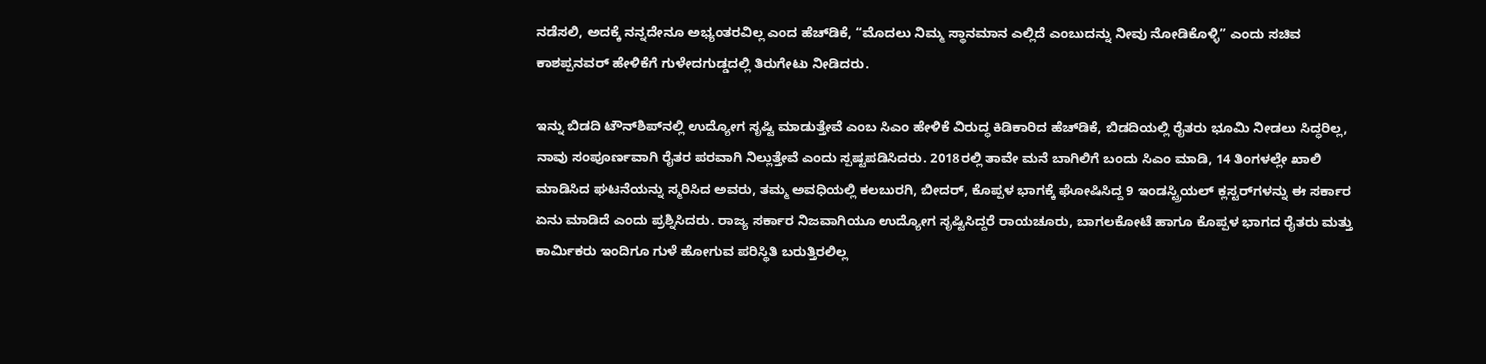ನಡೆಸಲಿ, ಅದಕ್ಕೆ ನನ್ನದೇನೂ ಅಭ್ಯಂತರವಿಲ್ಲ ಎಂದ ಹೆಚ್‌ಡಿಕೆ, “ಮೊದಲು ನಿಮ್ಮ ಸ್ಥಾನಮಾನ ಎಲ್ಲಿದೆ ಎಂಬುದನ್ನು ನೀವು ನೋಡಿಕೊಳ್ಳಿ” ಎಂದು ಸಚಿವ ಕಾಶಪ್ಪನವರ್ ಹೇಳಿಕೆಗೆ ಗುಳೇದಗುಡ್ಡದಲ್ಲಿ ತಿರುಗೇಟು ನೀಡಿದರು.

ಇನ್ನು ಬಿಡದಿ ಟೌನ್‌ಶಿಪ್‌ನಲ್ಲಿ ಉದ್ಯೋಗ ಸೃಷ್ಟಿ ಮಾಡುತ್ತೇವೆ ಎಂಬ ಸಿಎಂ ಹೇಳಿಕೆ ವಿರುದ್ಧ ಕಿಡಿಕಾರಿದ ಹೆಚ್‌ಡಿಕೆ, ಬಿಡದಿಯಲ್ಲಿ ರೈತರು ಭೂಮಿ ನೀಡಲು ಸಿದ್ಧರಿಲ್ಲ, ನಾವು ಸಂಪೂರ್ಣವಾಗಿ ರೈತರ ಪರವಾಗಿ ನಿಲ್ಲುತ್ತೇವೆ ಎಂದು ಸ್ಪಷ್ಟಪಡಿಸಿದರು. 2018ರಲ್ಲಿ ತಾವೇ ಮನೆ ಬಾಗಿಲಿಗೆ ಬಂದು ಸಿಎಂ ಮಾಡಿ, 14 ತಿಂಗಳಲ್ಲೇ ಖಾಲಿ ಮಾಡಿಸಿದ ಘಟನೆಯನ್ನು ಸ್ಮರಿಸಿದ ಅವರು, ತಮ್ಮ ಅವಧಿಯಲ್ಲಿ ಕಲಬುರಗಿ, ಬೀದರ್, ಕೊಪ್ಪಳ ಭಾಗಕ್ಕೆ ಘೋಷಿಸಿದ್ದ 9 ಇಂಡಸ್ಟ್ರಿಯಲ್ ಕ್ಲಸ್ಟರ್‌ಗಳನ್ನು ಈ ಸರ್ಕಾರ ಏನು ಮಾಡಿದೆ ಎಂದು ಪ್ರಶ್ನಿಸಿದರು. ರಾಜ್ಯ ಸರ್ಕಾರ ನಿಜವಾಗಿಯೂ ಉದ್ಯೋಗ ಸೃಷ್ಟಿಸಿದ್ದರೆ ರಾಯಚೂರು, ಬಾಗಲಕೋಟೆ ಹಾಗೂ ಕೊಪ್ಪಳ ಭಾಗದ ರೈತರು ಮತ್ತು ಕಾರ್ಮಿಕರು ಇಂದಿಗೂ ಗುಳೆ ಹೋಗುವ ಪರಿಸ್ಥಿತಿ ಬರುತ್ತಿರಲಿಲ್ಲ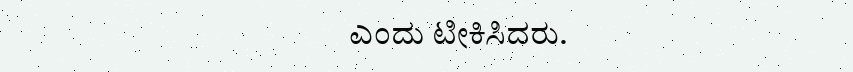ಎಂದು ಟೀಕಿಸಿದರು.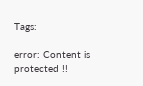Tags:

error: Content is protected !!